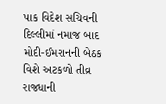પાક વિદેશ સચિવની દિલ્લીમાં નમાજ બાદ મોદી-ઈમરાનની બેઠક વિશે અટકળો તીવ્ર
રાજધાની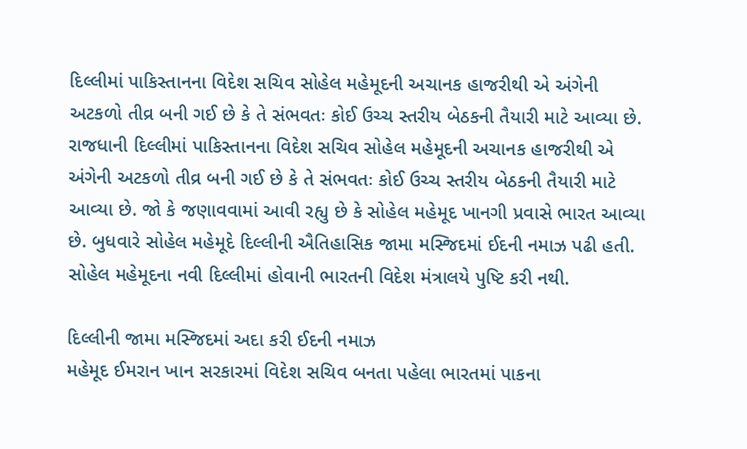દિલ્લીમાં પાકિસ્તાનના વિદેશ સચિવ સોહેલ મહેમૂદની અચાનક હાજરીથી એ અંગેની અટકળો તીવ્ર બની ગઈ છે કે તે સંભવતઃ કોઈ ઉચ્ચ સ્તરીય બેઠકની તૈયારી માટે આવ્યા છે.
રાજધાની દિલ્લીમાં પાકિસ્તાનના વિદેશ સચિવ સોહેલ મહેમૂદની અચાનક હાજરીથી એ અંગેની અટકળો તીવ્ર બની ગઈ છે કે તે સંભવતઃ કોઈ ઉચ્ચ સ્તરીય બેઠકની તૈયારી માટે આવ્યા છે. જો કે જણાવવામાં આવી રહ્યુ છે કે સોહેલ મહેમૂદ ખાનગી પ્રવાસે ભારત આવ્યા છે. બુધવારે સોહેલ મહેમૂદે દિલ્લીની ઐતિહાસિક જામા મસ્જિદમાં ઈદની નમાઝ પઢી હતી. સોહેલ મહેમૂદના નવી દિલ્લીમાં હોવાની ભારતની વિદેશ મંત્રાલયે પુષ્ટિ કરી નથી.

દિલ્લીની જામા મસ્જિદમાં અદા કરી ઈદની નમાઝ
મહેમૂદ ઈમરાન ખાન સરકારમાં વિદેશ સચિવ બનતા પહેલા ભારતમાં પાકના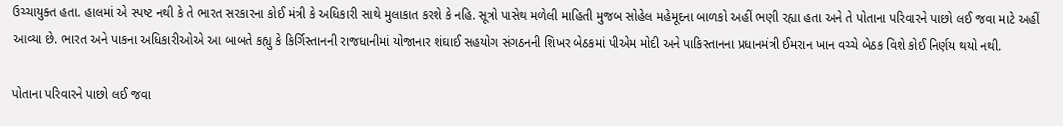ઉચ્ચાયુક્ત હતા. હાલમાં એ સ્પષ્ટ નથી કે તે ભારત સરકારના કોઈ મંત્રી કે અધિકારી સાથે મુલાકાત કરશે કે નહિ. સૂત્રો પાસેથ મળેલી માહિતી મુજબ સોહેલ મહેમૂદના બાળકો અહીં ભણી રહ્યા હતા અને તે પોતાના પરિવારને પાછો લઈ જવા માટે અહીં આવ્યા છે. ભારત અને પાકના અધિકારીઓએ આ બાબતે કહ્યુ કે કિર્ગિસ્તાનની રાજધાનીમાં યોજાનાર શંઘાઈ સહયોગ સંગઠનની શિખર બેઠકમાં પીએમ મોદી અને પાકિસ્તાનના પ્રધાનમંત્રી ઈમરાન ખાન વચ્ચે બેઠક વિશે કોઈ નિર્ણય થયો નથી.

પોતાના પરિવારને પાછો લઈ જવા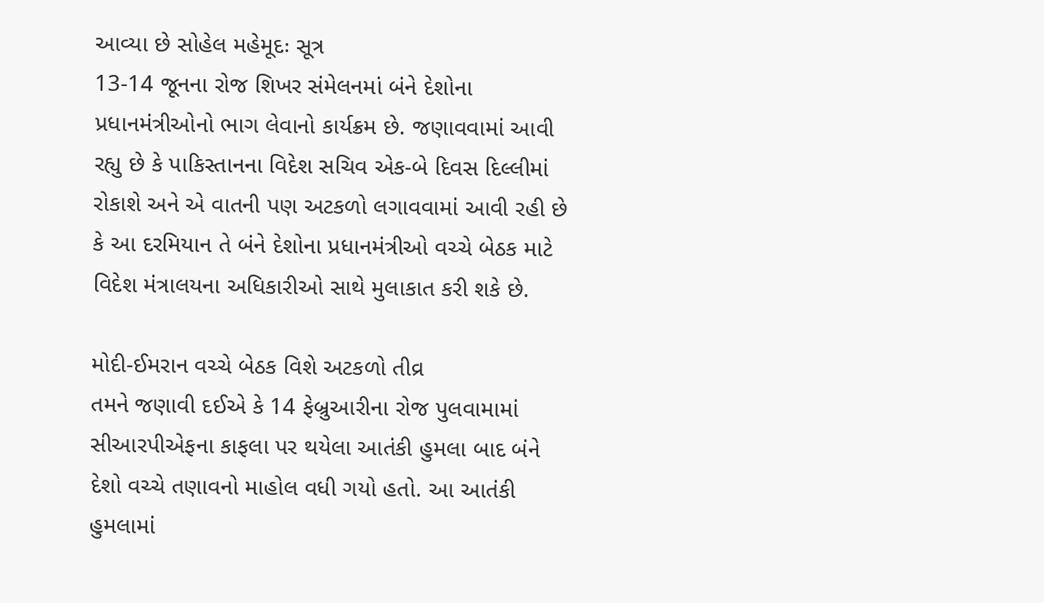આવ્યા છે સોહેલ મહેમૂદઃ સૂત્ર
13-14 જૂનના રોજ શિખર સંમેલનમાં બંને દેશોના પ્રધાનમંત્રીઓનો ભાગ લેવાનો કાર્યક્રમ છે. જણાવવામાં આવી રહ્યુ છે કે પાકિસ્તાનના વિદેશ સચિવ એક-બે દિવસ દિલ્લીમાં રોકાશે અને એ વાતની પણ અટકળો લગાવવામાં આવી રહી છે કે આ દરમિયાન તે બંને દેશોના પ્રધાનમંત્રીઓ વચ્ચે બેઠક માટે વિદેશ મંત્રાલયના અધિકારીઓ સાથે મુલાકાત કરી શકે છે.

મોદી-ઈમરાન વચ્ચે બેઠક વિશે અટકળો તીવ્ર
તમને જણાવી દઈએ કે 14 ફેબ્રુઆરીના રોજ પુલવામામાં સીઆરપીએફના કાફલા પર થયેલા આતંકી હુમલા બાદ બંને દેશો વચ્ચે તણાવનો માહોલ વધી ગયો હતો. આ આતંકી હુમલામાં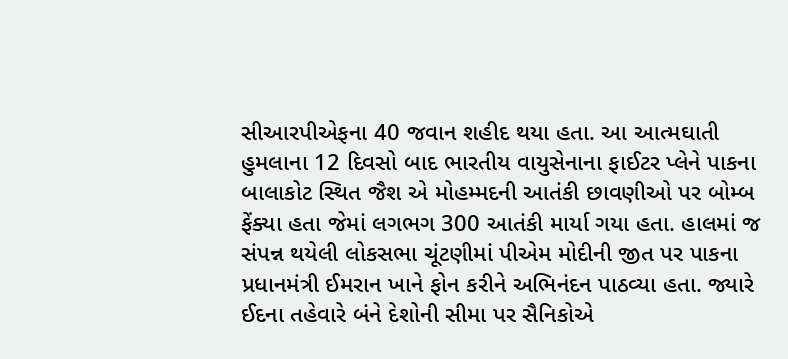સીઆરપીએફના 40 જવાન શહીદ થયા હતા. આ આત્મઘાતી હુમલાના 12 દિવસો બાદ ભારતીય વાયુસેનાના ફાઈટર પ્લેને પાકના બાલાકોટ સ્થિત જૈશ એ મોહમ્મદની આતંકી છાવણીઓ પર બોમ્બ ફેંક્યા હતા જેમાં લગભગ 300 આતંકી માર્યા ગયા હતા. હાલમાં જ સંપન્ન થયેલી લોકસભા ચૂંટણીમાં પીએમ મોદીની જીત પર પાકના પ્રધાનમંત્રી ઈમરાન ખાને ફોન કરીને અભિનંદન પાઠવ્યા હતા. જ્યારે ઈદના તહેવારે બંને દેશોની સીમા પર સૈનિકોએ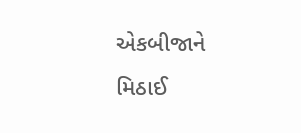એકબીજાને મિઠાઈ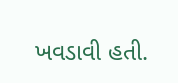ખવડાવી હતી.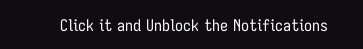Click it and Unblock the Notifications